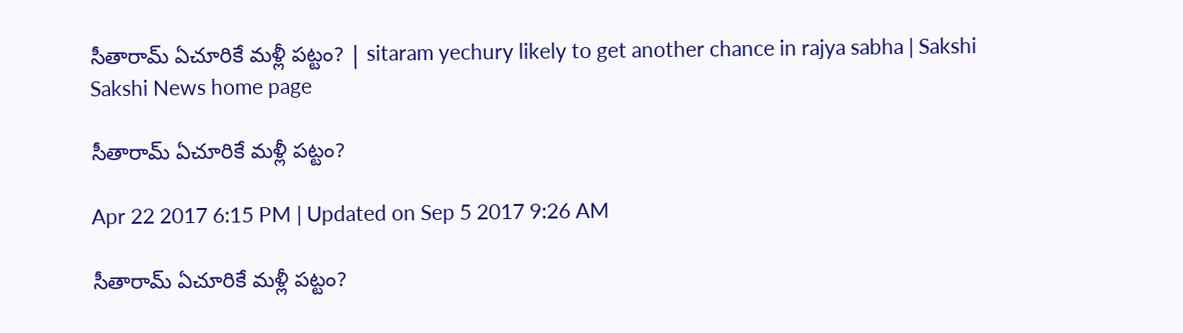సీతారామ్‌ ఏచూరికే మళ్లీ పట్టం? | sitaram yechury likely to get another chance in rajya sabha | Sakshi
Sakshi News home page

సీతారామ్‌ ఏచూరికే మళ్లీ పట్టం?

Apr 22 2017 6:15 PM | Updated on Sep 5 2017 9:26 AM

సీతారామ్‌ ఏచూరికే మళ్లీ పట్టం?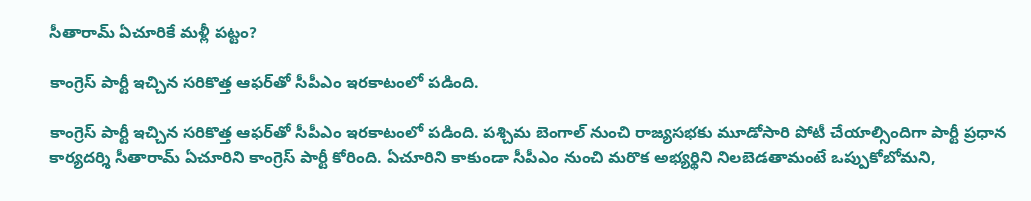సీతారామ్‌ ఏచూరికే మళ్లీ పట్టం?

కాంగ్రెస్‌ పార్టీ ఇచ్చిన సరికొత్త ఆఫర్‌తో సీపీఎం ఇరకాటంలో పడింది.

కాంగ్రెస్‌ పార్టీ ఇచ్చిన సరికొత్త ఆఫర్‌తో సీపీఎం ఇరకాటంలో పడింది. పశ్చిమ బెంగాల్‌ నుంచి రాజ్యసభకు మూడోసారి పోటీ చేయాల్సిందిగా పార్టీ ప్రధాన కార్యదర్శి సీతారామ్‌ ఏచూరిని కాంగ్రెస్‌ పార్టీ కోరింది. ఏచూరిని కాకుండా సీపీఎం నుంచి మరొక అభ్యర్థిని నిలబెడతామంటే ఒప్పుకోబోమని,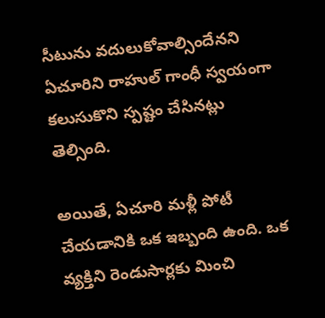సీటును వదులుకోవాల్సిందేనని ఏచూరిని రాహుల్‌ గాంధీ స్వయంగా కలుసుకొని స్పష్టం చేసినట్లు తెల్సింది.

అయితే, ఏచూరి మళ్లీ పోటీ చేయడానికి ఒక ఇబ్బంది ఉంది. ఒక వ్యక్తిని రెండుసార్లకు మించి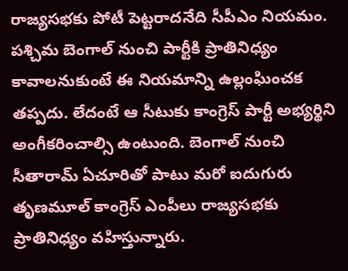రాజ్యసభకు పోటీ పెట్టరాదనేది సీపీఎం నియమం. పశ్చిమ బెంగాల్‌ నుంచి పార్టీకి ప్రాతినిధ్యం కావాలనుకుంటే ఈ నియమాన్ని ఉల్లంఘించక తప్పదు. లేదంటే ఆ సీటుకు కాంగ్రెస్‌ పార్టీ అభ్యర్థిని అంగీకరించాల్సి ఉంటుంది. బెంగాల్‌ నుంచి సీతారామ్ ఏచూరితో పాటు మరో ఐదుగురు తృణమూల్‌ కాంగ్రెస్‌ ఎంపీలు రాజ్యసభకు ప్రాతినిధ్యం వహిస్తున్నారు.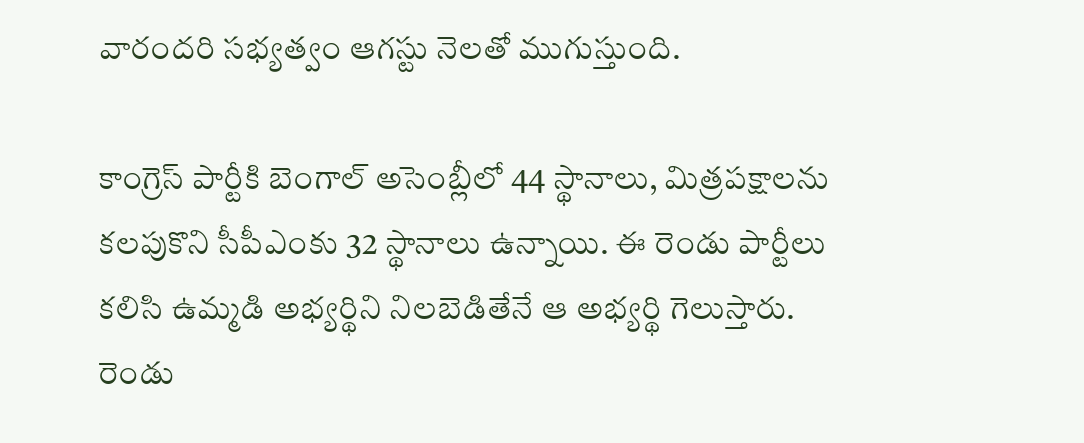వారందరి సభ్యత్వం ఆగస్టు నెలతో ముగుస్తుంది.

కాంగ్రెస్‌ పార్టీకి బెంగాల్‌ అసెంబ్లీలో 44 స్థానాలు, మిత్రపక్షాలను కలపుకొని సీపీఎంకు 32 స్థానాలు ఉన్నాయి. ఈ రెండు పార్టీలు కలిసి ఉమ్మడి అభ్యర్థిని నిలబెడితేనే ఆ అభ్యర్థి గెలుస్తారు. రెండు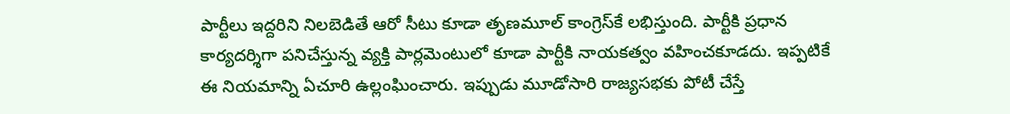పార్టీలు ఇద్దరిని నిలబెడితే ఆరో సీటు కూడా తృణమూల్‌ కాంగ్రెస్‌కే లభిస్తుంది. పార్టీకి ప్రధాన కార్యదర్శిగా పనిచేస్తున్న వ్యక్తి పార్లమెంటులో కూడా పార్టీకి నాయకత్వం వహించకూడదు. ఇప్పటికే ఈ నియమాన్ని ఏచూరి ఉల్లంఘించారు. ఇప్పుడు మూడోసారి రాజ్యసభకు పోటీ చేస్తే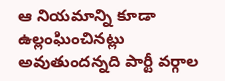ఆ నియమాన్ని కూడా ఉల్లంఘించినట్లు అవుతుందన్నది పార్టీ వర్గాల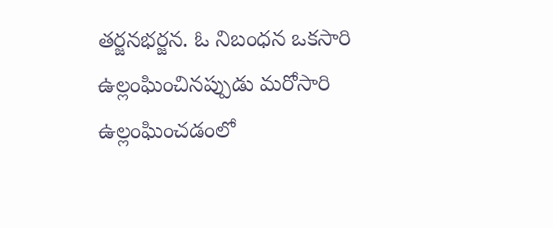తర్జనభర్జన. ఓ నిబంధన ఒకసారి ఉల్లంఘించినప్పుడు మరోసారి ఉల్లంఘించడంలో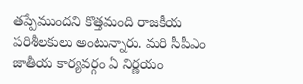తప్పేముందని కొత్తమంది రాజకీయ పరిశీలకులు అంటున్నారు. మరి సీపీఎం జాతీయ కార్యవర్గం ఏ నిర్ణయం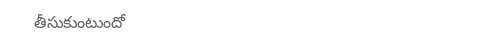తీసుకుంటుందో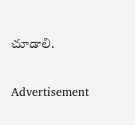చూడాలి.

Advertisement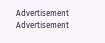Advertisement
Advertisement